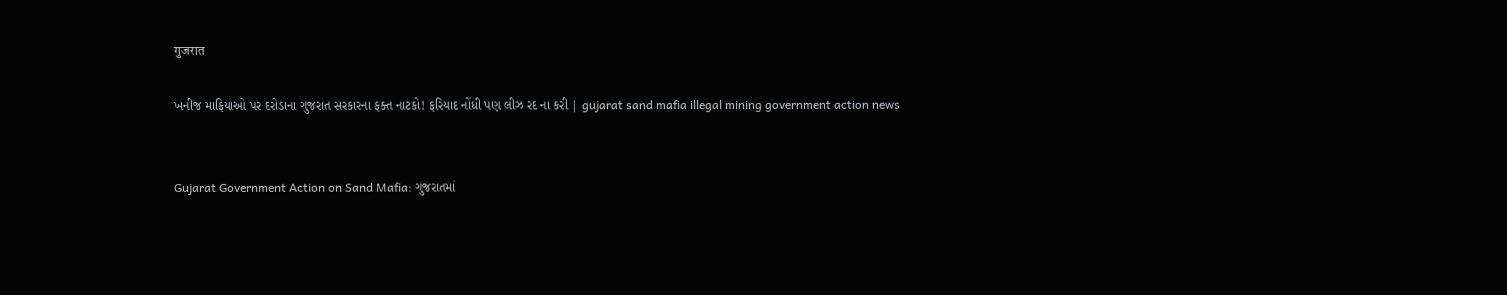गुजरात

ખનીજ માફિયાઓ પર દરોડાના ગુજરાત સરકારના ફક્ત નાટકો! ફરિયાદ નોંધી પણ લીઝ રદ ના કરી | gujarat sand mafia illegal mining government action news


Gujarat Government Action on Sand Mafia: ગુજરાતમાં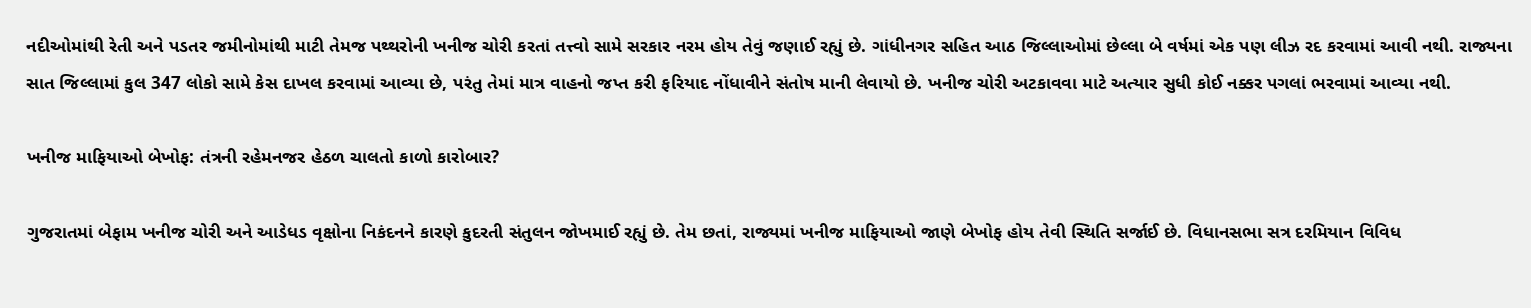નદીઓમાંથી રેતી અને પડતર જમીનોમાંથી માટી તેમજ પથ્થરોની ખનીજ ચોરી કરતાં તત્ત્વો સામે સરકાર નરમ હોય તેવું જણાઈ રહ્યું છે. ગાંધીનગર સહિત આઠ જિલ્લાઓમાં છેલ્લા બે વર્ષમાં એક પણ લીઝ રદ કરવામાં આવી નથી. રાજ્યના સાત જિલ્લામાં કુલ 347 લોકો સામે કેસ દાખલ કરવામાં આવ્યા છે, પરંતુ તેમાં માત્ર વાહનો જપ્ત કરી ફરિયાદ નોંધાવીને સંતોષ માની લેવાયો છે. ખનીજ ચોરી અટકાવવા માટે અત્યાર સુધી કોઈ નક્કર પગલાં ભરવામાં આવ્યા નથી.

ખનીજ માફિયાઓ બેખોફ: તંત્રની રહેમનજર હેઠળ ચાલતો કાળો કારોબાર?

ગુજરાતમાં બેફામ ખનીજ ચોરી અને આડેધડ વૃક્ષોના નિકંદનને કારણે કુદરતી સંતુલન જોખમાઈ રહ્યું છે. તેમ છતાં, રાજ્યમાં ખનીજ માફિયાઓ જાણે બેખોફ હોય તેવી સ્થિતિ સર્જાઈ છે. વિધાનસભા સત્ર દરમિયાન વિવિધ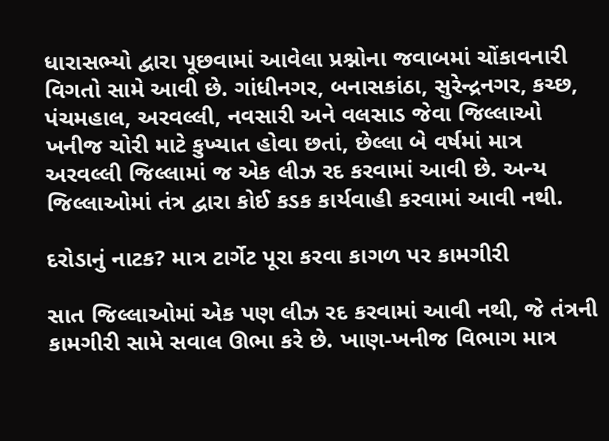ધારાસભ્યો દ્વારા પૂછવામાં આવેલા પ્રશ્નોના જવાબમાં ચોંકાવનારી વિગતો સામે આવી છે. ગાંધીનગર, બનાસકાંઠા, સુરેન્દ્રનગર, કચ્છ, પંચમહાલ, અરવલ્લી, નવસારી અને વલસાડ જેવા જિલ્લાઓ ખનીજ ચોરી માટે કુખ્યાત હોવા છતાં, છેલ્લા બે વર્ષમાં માત્ર અરવલ્લી જિલ્લામાં જ એક લીઝ રદ કરવામાં આવી છે. અન્ય જિલ્લાઓમાં તંત્ર દ્વારા કોઈ કડક કાર્યવાહી કરવામાં આવી નથી.

દરોડાનું નાટક? માત્ર ટાર્ગેટ પૂરા કરવા કાગળ પર કામગીરી

સાત જિલ્લાઓમાં એક પણ લીઝ રદ કરવામાં આવી નથી, જે તંત્રની કામગીરી સામે સવાલ ઊભા કરે છે. ખાણ-ખનીજ વિભાગ માત્ર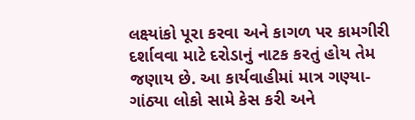લક્ષ્યાંકો પૂરા કરવા અને કાગળ પર કામગીરી દર્શાવવા માટે દરોડાનું નાટક કરતું હોય તેમ જણાય છે. આ કાર્યવાહીમાં માત્ર ગણ્યા-ગાંઠ્યા લોકો સામે કેસ કરી અને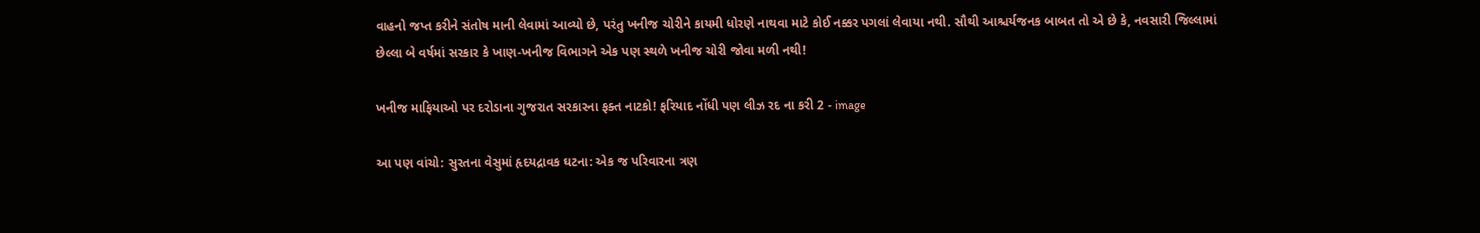વાહનો જપ્ત કરીને સંતોષ માની લેવામાં આવ્યો છે, પરંતુ ખનીજ ચોરીને કાયમી ધોરણે નાથવા માટે કોઈ નક્કર પગલાં લેવાયા નથી. સૌથી આશ્ચર્યજનક બાબત તો એ છે કે, નવસારી જિલ્લામાં છેલ્લા બે વર્ષમાં સરકાર કે ખાણ-ખનીજ વિભાગને એક પણ સ્થળે ખનીજ ચોરી જોવા મળી નથી!

ખનીજ માફિયાઓ પર દરોડાના ગુજરાત સરકારના ફક્ત નાટકો! ફરિયાદ નોંધી પણ લીઝ રદ ના કરી 2 - image

આ પણ વાંચો: સુરતના વેસુમાં હૃદયદ્રાવક ઘટના: એક જ પરિવારના ત્રણ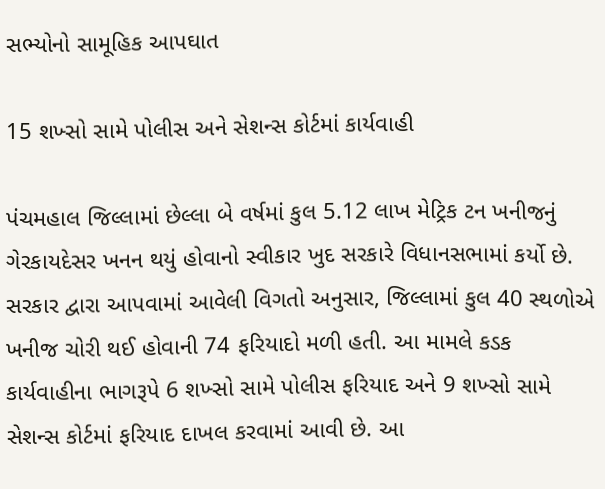સભ્યોનો સામૂહિક આપઘાત

15 શખ્સો સામે પોલીસ અને સેશન્સ કોર્ટમાં કાર્યવાહી

પંચમહાલ જિલ્લામાં છેલ્લા બે વર્ષમાં કુલ 5.12 લાખ મેટ્રિક ટન ખનીજનું ગેરકાયદેસર ખનન થયું હોવાનો સ્વીકાર ખુદ સરકારે વિધાનસભામાં કર્યો છે. સરકાર દ્વારા આપવામાં આવેલી વિગતો અનુસાર, જિલ્લામાં કુલ 40 સ્થળોએ ખનીજ ચોરી થઈ હોવાની 74 ફરિયાદો મળી હતી. આ મામલે કડક કાર્યવાહીના ભાગરૂપે 6 શખ્સો સામે પોલીસ ફરિયાદ અને 9 શખ્સો સામે સેશન્સ કોર્ટમાં ફરિયાદ દાખલ કરવામાં આવી છે. આ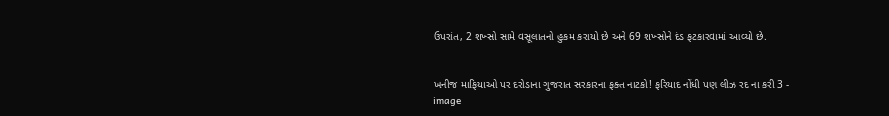ઉપરાંત, 2 શખ્સો સામે વસૂલાતનો હુકમ કરાયો છે અને 69 શખ્સોને દંડ ફટકારવામાં આવ્યો છે.


ખનીજ માફિયાઓ પર દરોડાના ગુજરાત સરકારના ફક્ત નાટકો! ફરિયાદ નોંધી પણ લીઝ રદ ના કરી 3 - image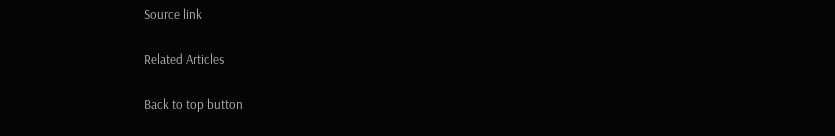Source link

Related Articles

Back to top button